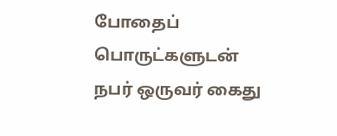போதைப் பொருட்களுடன் நபர் ஒருவர் கைது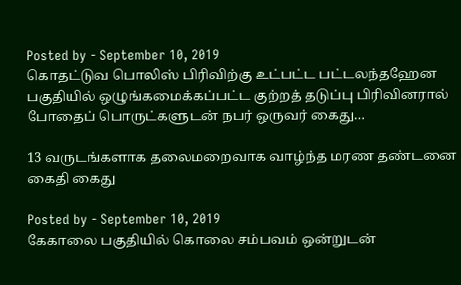Posted by - September 10, 2019
கொதட்டுவ பொலிஸ் பிரிவிற்கு உட்பட்ட பட்டலந்தஹேன பகுதியில் ஒழுங்கமைக்கப்பட்ட குற்றத் தடுப்பு பிரிவினரால் போதைப் பொருட்களுடன் நபர் ஒருவர் கைது…

13 வருடங்களாக தலைமறைவாக வாழ்ந்த மரண தண்டனை கைதி கைது

Posted by - September 10, 2019
கேகாலை பகுதியில் கொலை சம்பவம் ஒன்றுடன்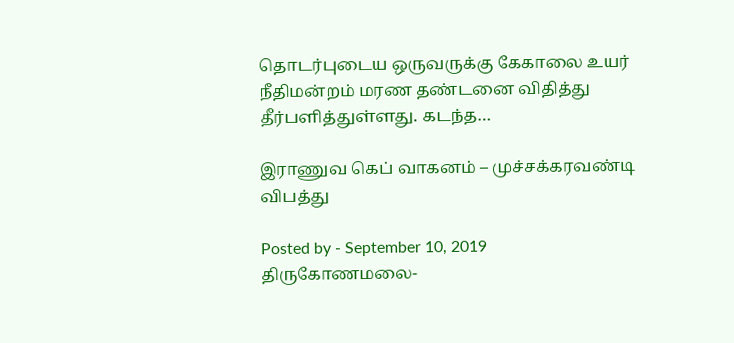தொடர்புடைய ஒருவருக்கு கேகாலை உயர் நீதிமன்றம் மரண தண்டனை விதித்து தீர்பளித்துள்ளது. கடந்த…

இராணுவ கெப் வாகனம் – முச்சக்கரவண்டி விபத்து

Posted by - September 10, 2019
திருகோணமலை-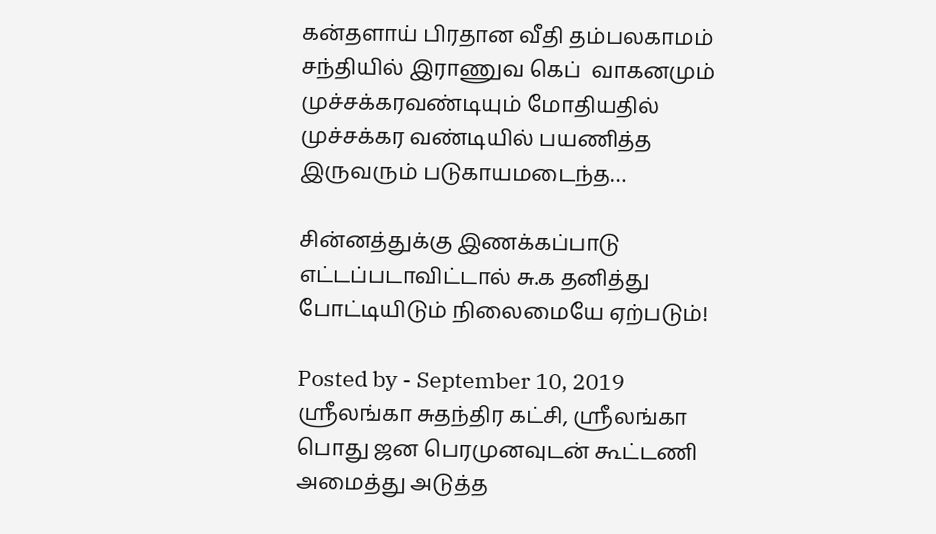கன்தளாய் பிரதான வீதி தம்பலகாமம் சந்தியில் இராணுவ கெப்  வாகனமும் முச்சக்கரவண்டியும் மோதியதில் முச்சக்கர வண்டியில் பயணித்த இருவரும் படுகாயமடைந்த…

சின்னத்துக்கு இணக்கப்பாடு எட்டப்படாவிட்டால் சு.க தனித்து போட்டியிடும் நிலைமையே ஏற்படும்!

Posted by - September 10, 2019
ஸ்ரீலங்கா சுதந்திர கட்சி, ஸ்ரீலங்கா பொது ஜன பெரமுனவுடன் கூட்டணி அமைத்து அடுத்த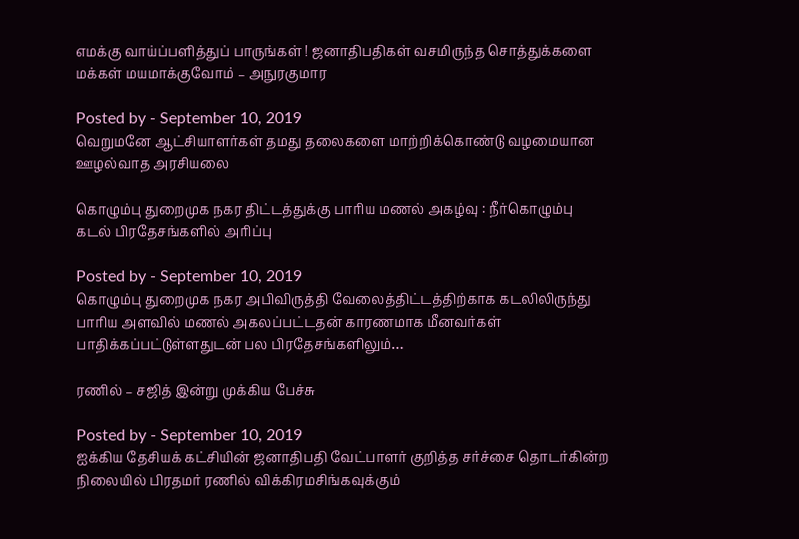எமக்கு வாய்ப்பளித்துப் பாருங்கள் ! ஜனாதிபதிகள் வசமிருந்த சொத்துக்களை மக்கள் மயமாக்குவோம் – அநுரகுமார

Posted by - September 10, 2019
வெறுமனே ஆட்சியாளர்கள் தமது தலைகளை மாற்றிக்கொண்டு வழமையான ஊழல்வாத அரசியலை

கொழும்பு துறைமுக நகர திட்டத்துக்கு பாரிய மணல் அகழ்வு : நீர்கொழும்பு கடல் பிரதேசங்களில் அரிப்பு

Posted by - September 10, 2019
கொழும்பு துறைமுக நகர அபிவிருத்தி வேலைத்திட்டத்திற்காக கடலிலிருந்து பாரிய அளவில் மணல் அகலப்பட்டதன் காரணமாக மீனவர்கள் பாதிக்கப்பட்டுள்ளதுடன் பல பிரதேசங்களிலும்…

ரணில் – சஜித் இன்று முக்கிய பேச்சு

Posted by - September 10, 2019
ஐக்கிய தேசியக் கட்சியின் ஜனாதிபதி வேட்பாளர் குறித்த சர்ச்சை தொடர்கின்ற நிலையில் பிரதமர் ரணில் விக்கிரமசிங்கவுக்கும்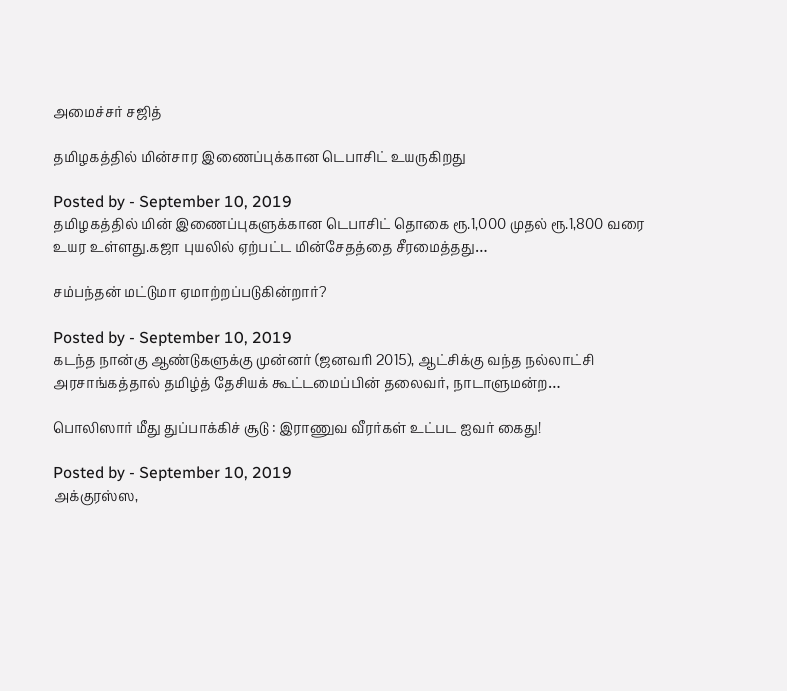அமைச்சர் சஜித்

தமிழகத்தில் மின்சார இணைப்புக்கான டெபாசிட் உயருகிறது

Posted by - September 10, 2019
தமிழகத்தில் மின் இணைப்புகளுக்கான டெபாசிட் தொகை ரூ.1,000 முதல் ரூ.1,800 வரை உயர உள்ளது.கஜா புயலில் ஏற்பட்ட மின்சேதத்தை சீரமைத்தது…

சம்பந்தன் மட்டுமா ஏமாற்றப்படுகின்றார்?

Posted by - September 10, 2019
கடந்த நான்கு ஆண்டுகளுக்கு முன்னர் (ஜனவரி 2015), ஆட்சிக்கு வந்த நல்லாட்சி அரசாங்கத்தால் தமிழ்த் தேசியக் கூட்டமைப்பின் தலைவர், நாடாளுமன்ற…

பொலிஸார் மீது துப்பாக்கிச் சூடு : இராணுவ வீரர்கள் உட்பட ஐவர் கைது!

Posted by - September 10, 2019
அக்குரஸ்ஸ,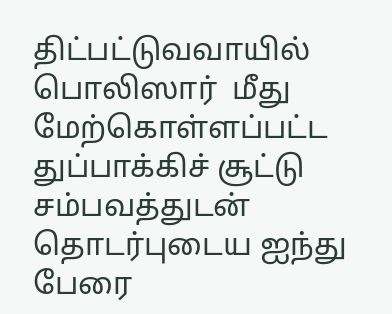திட்பட்டுவவாயில் பொலிஸார்  மீது மேற்கொள்ளப்பட்ட துப்பாக்கிச் சூட்டு சம்பவத்துடன் தொடர்புடைய ஐந்து பேரை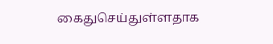கைதுசெய்துள்ளதாக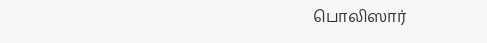பொலிஸார்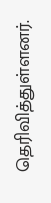தெரிவித்துள்ளனர்.